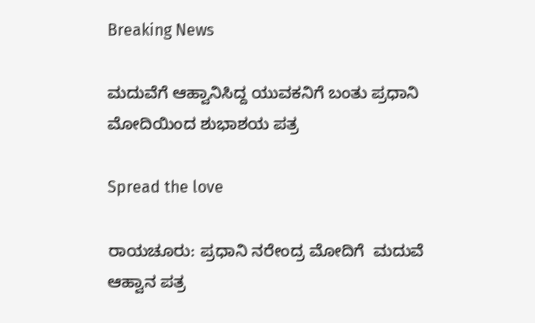Breaking News

ಮದುವೆಗೆ ಆಹ್ವಾನಿಸಿದ್ದ ಯುವಕನಿಗೆ ಬಂತು ಪ್ರಧಾನಿ ಮೋದಿಯಿಂದ ಶುಭಾಶಯ ಪತ್ರ

Spread the love

ರಾಯಚೂರು: ಪ್ರಧಾನಿ ನರೇಂದ್ರ ಮೋದಿಗೆ  ಮದುವೆ ಆಹ್ವಾನ ಪತ್ರ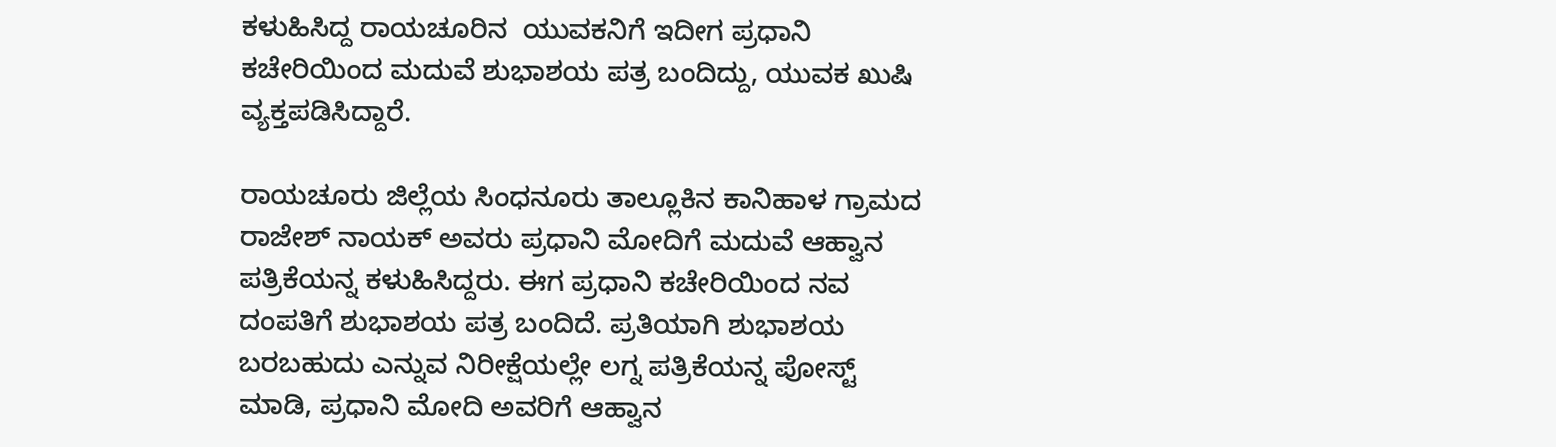ಕಳುಹಿಸಿದ್ದ ರಾಯಚೂರಿನ  ಯುವಕನಿಗೆ ಇದೀಗ ಪ್ರಧಾನಿ ಕಚೇರಿಯಿಂದ ಮದುವೆ ಶುಭಾಶಯ ಪತ್ರ ಬಂದಿದ್ದು, ಯುವಕ ಖುಷಿ ವ್ಯಕ್ತಪಡಿಸಿದ್ದಾರೆ.

ರಾಯಚೂರು ಜಿಲ್ಲೆಯ ಸಿಂಧನೂರು ತಾಲ್ಲೂಕಿನ ಕಾನಿಹಾಳ ಗ್ರಾಮದ ರಾಜೇಶ್ ನಾಯಕ್ ಅವರು ಪ್ರಧಾನಿ ಮೋದಿಗೆ ಮದುವೆ ಆಹ್ವಾನ ಪತ್ರಿಕೆಯನ್ನ ಕಳುಹಿಸಿದ್ದರು. ಈಗ ಪ್ರಧಾನಿ ಕಚೇರಿಯಿಂದ ನವ ದಂಪತಿಗೆ ಶುಭಾಶಯ ಪತ್ರ ಬಂದಿದೆ. ಪ್ರತಿಯಾಗಿ ಶುಭಾಶಯ ಬರಬಹುದು ಎನ್ನುವ ನಿರೀಕ್ಷೆಯಲ್ಲೇ ಲಗ್ನ ಪತ್ರಿಕೆಯನ್ನ ಪೋಸ್ಟ್ ಮಾಡಿ, ಪ್ರಧಾನಿ ಮೋದಿ ಅವರಿಗೆ ಆಹ್ವಾನ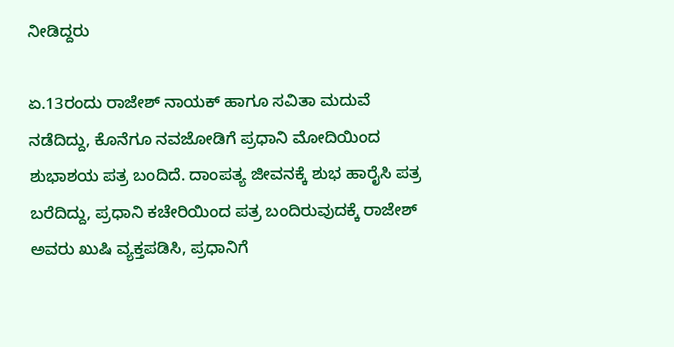ನೀಡಿದ್ದರು

ಏ.13ರಂದು ರಾಜೇಶ್ ನಾಯಕ್ ಹಾಗೂ ಸವಿತಾ ಮದುವೆ ನಡೆದಿದ್ದು, ಕೊನೆಗೂ ನವಜೋಡಿಗೆ ಪ್ರಧಾನಿ ಮೋದಿಯಿಂದ ಶುಭಾಶಯ ಪತ್ರ ಬಂದಿದೆ. ದಾಂಪತ್ಯ ಜೀವನಕ್ಕೆ ಶುಭ ಹಾರೈಸಿ ಪತ್ರ ಬರೆದಿದ್ದು, ಪ್ರಧಾನಿ ಕಚೇರಿಯಿಂದ ಪತ್ರ ಬಂದಿರುವುದಕ್ಕೆ ರಾಜೇಶ್ ಅವರು ಖುಷಿ ವ್ಯಕ್ತಪಡಿಸಿ, ಪ್ರಧಾನಿಗೆ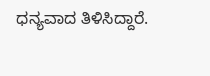ಧನ್ಯವಾದ ತಿಳಿಸಿದ್ದಾರೆ.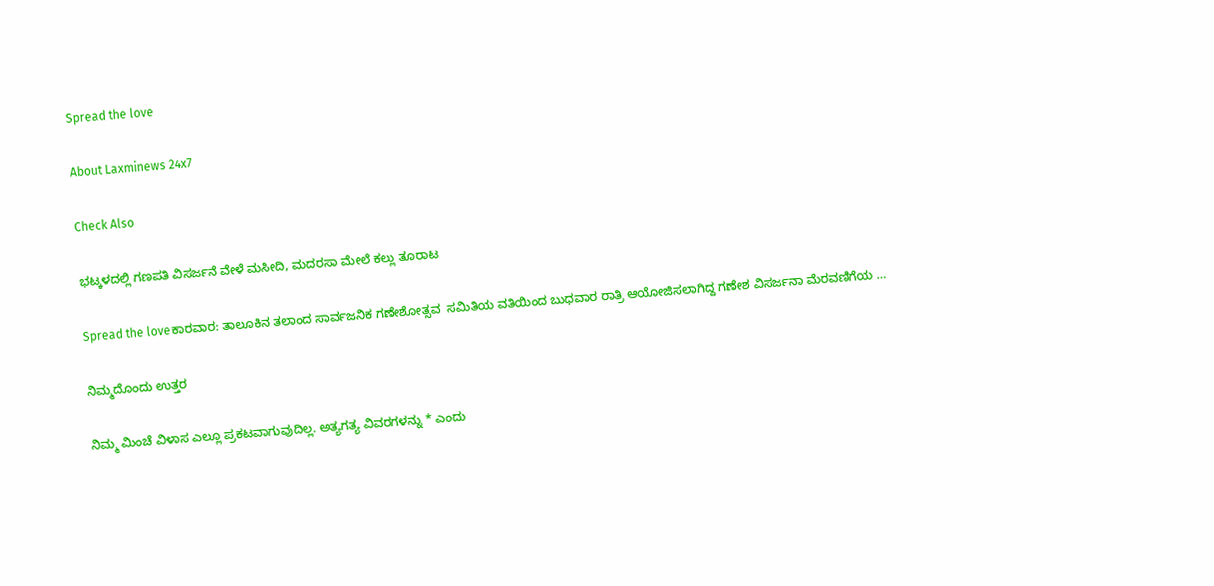Spread the love

About Laxminews 24x7

Check Also

ಭಟ್ಕಳದಲ್ಲಿ ಗಣಪತಿ ವಿಸರ್ಜನೆ ವೇಳೆ ಮಸೀದಿ, ಮದರಸಾ ಮೇಲೆ ಕಲ್ಲು ತೂರಾಟ

Spread the loveಕಾರವಾರ: ತಾಲೂಕಿನ ತಲಾಂದ ಸಾರ್ವಜನಿಕ ಗಣೇಶೋತ್ಸವ  ಸಮಿತಿಯ ವತಿಯಿಂದ ಬುಧವಾರ ರಾತ್ರಿ ಆಯೋಜಿಸಲಾಗಿದ್ದ ಗಣೇಶ ವಿಸರ್ಜನಾ ಮೆರವಣಿಗೆಯ …

ನಿಮ್ಮದೊಂದು ಉತ್ತರ

ನಿಮ್ಮ ಮಿಂಚೆ ವಿಳಾಸ ಎಲ್ಲೂ ಪ್ರಕಟವಾಗುವುದಿಲ್ಲ. ಅತ್ಯಗತ್ಯ ವಿವರಗಳನ್ನು * ಎಂದು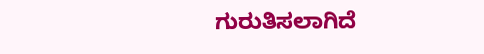ಗುರುತಿಸಲಾಗಿದೆ